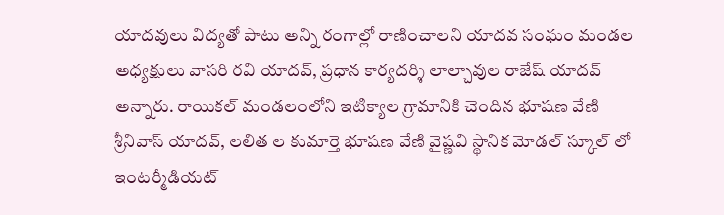యాదవులు విద్యతో పాటు అన్ని రంగాల్లో రాణించాలని యాదవ సంఘం మండల అధ్యక్షులు వాసరి రవి యాదవ్, ప్రధాన కార్యదర్శి లాల్చావుల రాజేష్ యాదవ్ అన్నారు. రాయికల్ మండలంలోని ఇటిక్యాల గ్రామానికి చెందిన భూషణ వేణి శ్రీనివాస్ యాదవ్, లలిత ల కుమార్తె భూషణ వేణి వైష్ణవి స్థానిక మోడల్ స్కూల్ లో ఇంటర్మీడియట్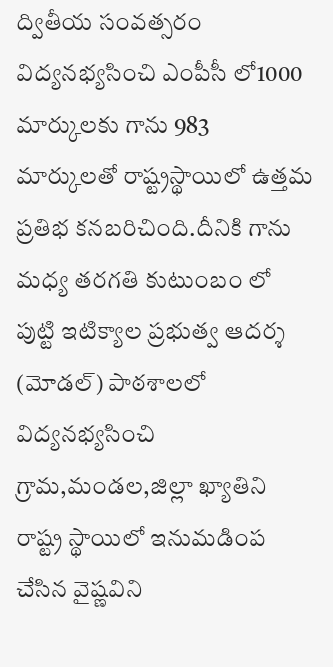ద్వితీయ సంవత్సరం విద్యనభ్యసించి ఎంపీసీ లో1000 మార్కులకు గాను 983 మార్కులతో రాష్ట్రస్థాయిలో ఉత్తమ ప్రతిభ కనబరిచింది.దీనికి గాను మధ్య తరగతి కుటుంబం లో పుట్టి ఇటిక్యాల ప్రభుత్వ ఆదర్శ (మోడల్) పాఠశాలలో విద్యనభ్యసించి గ్రామ,మండల,జిల్లా ఖ్యాతిని రాష్ట్ర స్థాయిలో ఇనుమడింప చేసిన వైష్ణవిని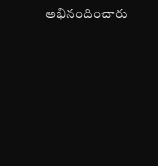అభినందించారు